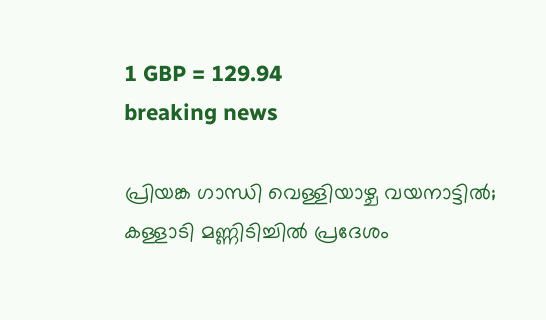1 GBP = 129.94
breaking news

പ്രിയങ്ക ഗാന്ധി വെള്ളിയാഴ്ച വയനാട്ടില്‍; കള്ളാടി മണ്ണിടിച്ചില്‍ പ്രദേശം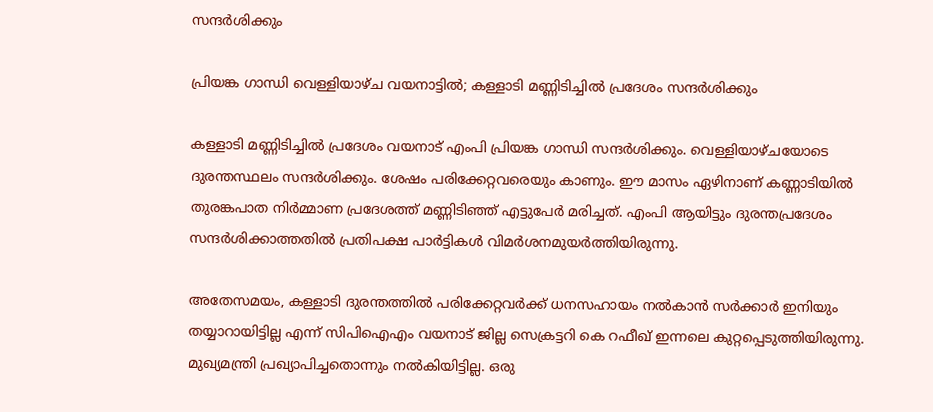സന്ദര്‍ശിക്കും

പ്രിയങ്ക ഗാന്ധി വെള്ളിയാഴ്ച വയനാട്ടില്‍; കള്ളാടി മണ്ണിടിച്ചില്‍ പ്രദേശം സന്ദര്‍ശിക്കും

കള്ളാടി മണ്ണിടിച്ചില്‍ പ്രദേശം വയനാട് എംപി പ്രിയങ്ക ഗാന്ധി സന്ദര്‍ശിക്കും. വെള്ളിയാഴ്ചയോടെ ദുരന്തസ്ഥലം സന്ദര്‍ശിക്കും. ശേഷം പരിക്കേറ്റവരെയും കാണും. ഈ മാസം ഏഴിനാണ് കണ്ണാടിയില്‍ തുരങ്കപാത നിര്‍മ്മാണ പ്രദേശത്ത് മണ്ണിടിഞ്ഞ് എട്ടുപേര്‍ മരിച്ചത്. എംപി ആയിട്ടും ദുരന്തപ്രദേശം സന്ദര്‍ശിക്കാത്തതില്‍ പ്രതിപക്ഷ പാര്‍ട്ടികള്‍ വിമര്‍ശനമുയര്‍ത്തിയിരുന്നു.

അതേസമയം, കള്ളാടി ദുരന്തത്തില്‍ പരിക്കേറ്റവര്‍ക്ക് ധനസഹായം നല്‍കാന്‍ സര്‍ക്കാര്‍ ഇനിയും തയ്യാറായിട്ടില്ല എന്ന് സിപിഐഎം വയനാട് ജില്ല സെക്രട്ടറി കെ റഫീഖ് ഇന്നലെ കുറ്റപ്പെടുത്തിയിരുന്നു. മുഖ്യമന്ത്രി പ്രഖ്യാപിച്ചതൊന്നും നല്‍കിയിട്ടില്ല. ഒരു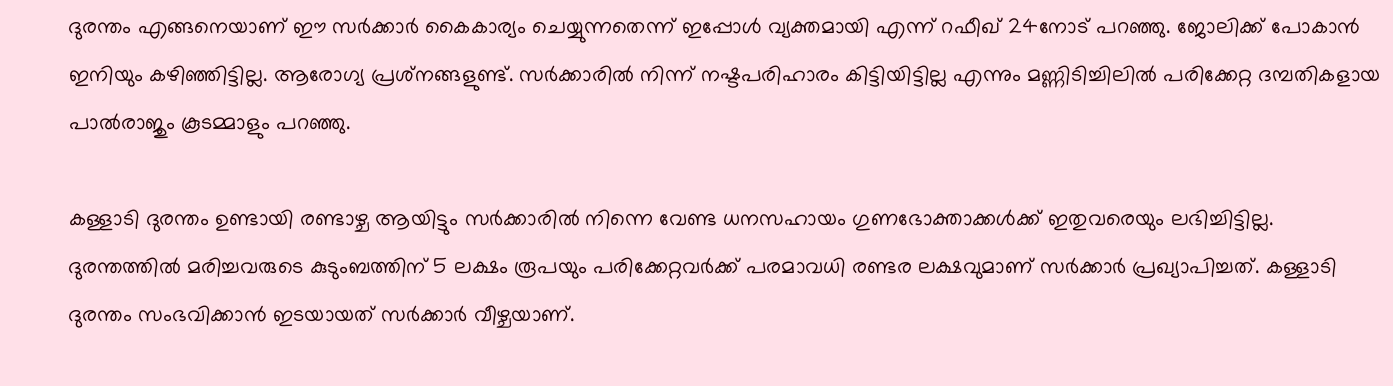ദുരന്തം എങ്ങനെയാണ് ഈ സര്‍ക്കാര്‍ കൈകാര്യം ചെയ്യുന്നതെന്ന് ഇപ്പോള്‍ വ്യക്തമായി എന്ന് റഫീഖ് 24നോട് പറഞ്ഞു. ജോലിക്ക് പോകാന്‍ ഇനിയും കഴിഞ്ഞിട്ടില്ല. ആരോഗ്യ പ്രശ്‌നങ്ങളുണ്ട്. സര്‍ക്കാരില്‍ നിന്ന് നഷ്ടപരിഹാരം കിട്ടിയിട്ടില്ല എന്നും മണ്ണിടിച്ചിലില്‍ പരിക്കേറ്റ ദമ്പതികളായ പാല്‍രാജും കൂടമ്മാളും പറഞ്ഞു.

കള്ളാടി ദുരന്തം ഉണ്ടായി രണ്ടാഴ്ച ആയിട്ടും സര്‍ക്കാരില്‍ നിന്നെ വേണ്ട ധനസഹായം ഗുണഭോക്താക്കള്‍ക്ക് ഇതുവരെയും ലഭിച്ചിട്ടില്ല. ദുരന്തത്തില്‍ മരിച്ചവരുടെ കുടുംബത്തിന് 5 ലക്ഷം രൂപയും പരിക്കേറ്റവര്‍ക്ക് പരമാവധി രണ്ടര ലക്ഷവുമാണ് സര്‍ക്കാര്‍ പ്രഖ്യാപിച്ചത്. കള്ളാടി ദുരന്തം സംഭവിക്കാന്‍ ഇടയായത് സര്‍ക്കാര്‍ വീഴ്ചയാണ്.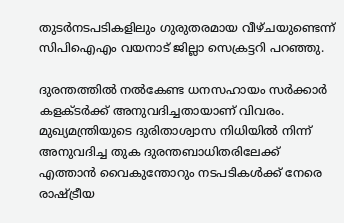തുടര്‍നടപടികളിലും ഗുരുതരമായ വീഴ്ചയുണ്ടെന്ന് സിപിഐഎം വയനാട് ജില്ലാ സെക്രട്ടറി പറഞ്ഞു.

ദുരന്തത്തില്‍ നല്‍കേണ്ട ധനസഹായം സര്‍ക്കാര്‍ കളക്ടര്‍ക്ക് അനുവദിച്ചതായാണ് വിവരം. മുഖ്യമന്ത്രിയുടെ ദുരിതാശ്വാസ നിധിയില്‍ നിന്ന് അനുവദിച്ച തുക ദുരന്തബാധിതരിലേക്ക് എത്താന്‍ വൈകുന്തോറും നടപടികള്‍ക്ക് നേരെ രാഷ്ട്രീയ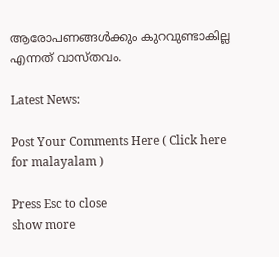ആരോപണങ്ങള്‍ക്കും കുറവുണ്ടാകില്ല എന്നത് വാസ്തവം.

Latest News:

Post Your Comments Here ( Click here for malayalam )

Press Esc to close
show more